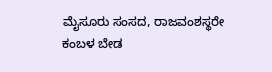ಮೈಸೂರು ಸಂಸದ, ರಾಜವಂಶಸ್ಥರೇ ಕಂಬಳ ಬೇಡ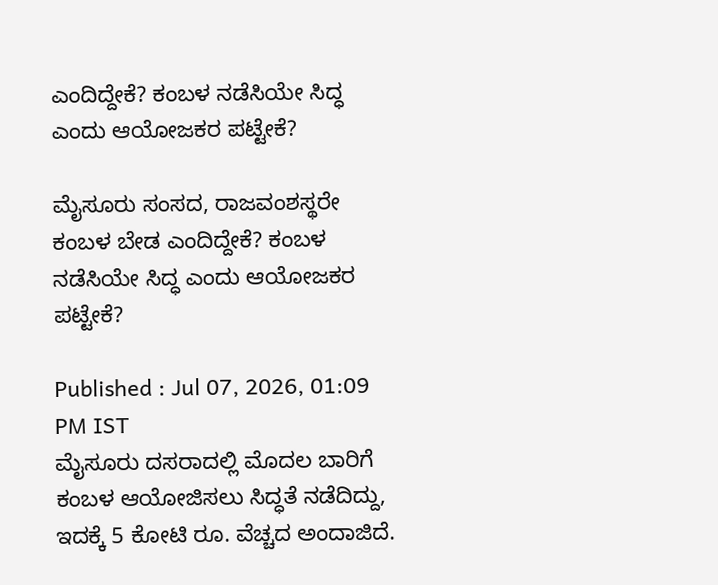ಎಂದಿದ್ದೇಕೆ? ಕಂಬಳ ನಡೆಸಿಯೇ ಸಿದ್ಧ ಎಂದು ಆಯೋಜಕರ ಪಟ್ಟೇಕೆ?

ಮೈಸೂರು ಸಂಸದ, ರಾಜವಂಶಸ್ಥರೇ ಕಂಬಳ ಬೇಡ ಎಂದಿದ್ದೇಕೆ? ಕಂಬಳ ನಡೆಸಿಯೇ ಸಿದ್ಧ ಎಂದು ಆಯೋಜಕರ ಪಟ್ಟೇಕೆ?

Published : Jul 07, 2026, 01:09 PM IST
ಮೈಸೂರು ದಸರಾದಲ್ಲಿ ಮೊದಲ ಬಾರಿಗೆ ಕಂಬಳ ಆಯೋಜಿಸಲು ಸಿದ್ಧತೆ ನಡೆದಿದ್ದು, ಇದಕ್ಕೆ 5 ಕೋಟಿ ರೂ. ವೆಚ್ಚದ ಅಂದಾಜಿದೆ.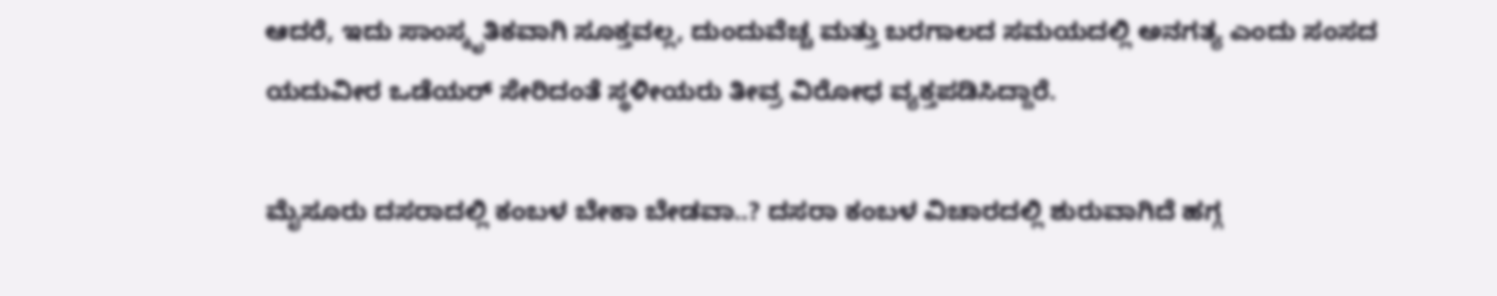ಆದರೆ, ಇದು ಸಾಂಸ್ಕೃತಿಕವಾಗಿ ಸೂಕ್ತವಲ್ಲ, ದುಂದುವೆಚ್ಚ ಮತ್ತು ಬರಗಾಲದ ಸಮಯದಲ್ಲಿ ಅನಗತ್ಯ ಎಂದು ಸಂಸದ ಯದುವೀರ ಒಡೆಯರ್ ಸೇರಿದಂತೆ ಸ್ಥಳೀಯರು ತೀವ್ರ ವಿರೋಧ ವ್ಯಕ್ತಪಡಿಸಿದ್ದಾರೆ.

ಮೈಸೂರು ದಸರಾದಲ್ಲಿ ಕಂಬಳ ಬೇಕಾ ಬೇಡವಾ..? ದಸರಾ ಕಂಬಳ ವಿಚಾರದಲ್ಲಿ ಶುರುವಾಗಿದೆ ಹಗ್ಗ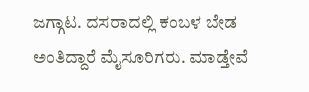ಜಗ್ಗಾಟ. ದಸರಾದಲ್ಲಿ ಕಂಬಳ ಬೇಡ ಅಂತಿದ್ದಾರೆ ಮೈಸೂರಿಗರು. ಮಾಡ್ತೇವೆ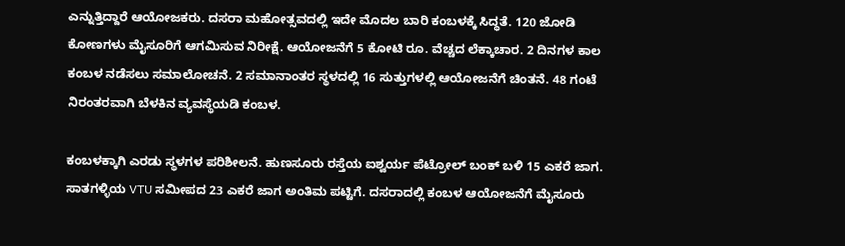ಎನ್ನುತ್ತಿದ್ದಾರೆ ಆಯೋಜಕರು. ದಸರಾ ಮಹೋತ್ಸವದಲ್ಲಿ ಇದೇ ಮೊದಲ ಬಾರಿ ಕಂಬಳಕ್ಕೆ ಸಿದ್ಧತೆ. 120 ಜೋಡಿ ಕೋಣಗಳು ಮೈಸೂರಿಗೆ ಆಗಮಿಸುವ ನಿರೀಕ್ಷೆ. ಆಯೋಜನೆಗೆ 5 ಕೋಟಿ ರೂ. ವೆಚ್ಚದ ಲೆಕ್ಕಾಚಾರ. 2 ದಿನಗಳ ಕಾಲ ಕಂಬಳ ನಡೆಸಲು ಸಮಾಲೋಚನೆ. 2 ಸಮಾನಾಂತರ ಸ್ಥಳದಲ್ಲಿ 16 ಸುತ್ತುಗಳಲ್ಲಿ ಆಯೋಜನೆಗೆ ಚಿಂತನೆ. 48 ಗಂಟೆ ನಿರಂತರವಾಗಿ ಬೆಳಕಿನ ವ್ಯವಸ್ಥೆಯಡಿ ಕಂಬಳ.

ಕಂಬಳಕ್ಕಾಗಿ ಎರಡು ಸ್ಥಳಗಳ ಪರಿಶೀಲನೆ. ಹುಣಸೂರು ರಸ್ತೆಯ ಐಶ್ವರ್ಯ ಪೆಟ್ರೋಲ್‌ ಬಂಕ್‌ ಬಳಿ 15 ಎಕರೆ ಜಾಗ. ಸಾತಗಳ್ಳಿಯ VTU ಸಮೀಪದ 23 ಎಕರೆ ಜಾಗ ಅಂತಿಮ ಪಟ್ಟಿಗೆ. ದಸರಾದಲ್ಲಿ ಕಂಬಳ ಆಯೋಜನೆಗೆ ಮೈಸೂರು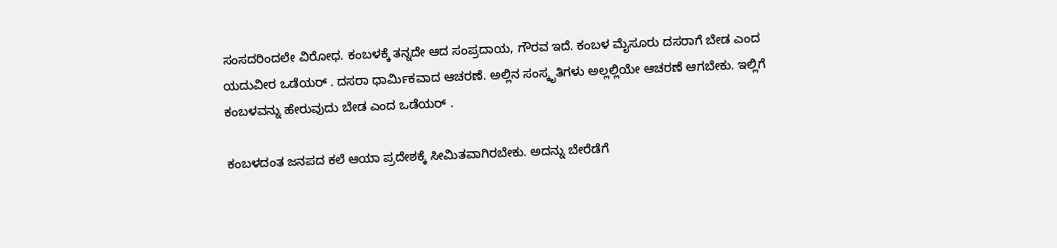ಸಂಸದರಿಂದಲೇ ವಿರೋಧ. ಕಂಬಳಕ್ಕೆ ತನ್ನದೇ ಆದ ಸಂಪ್ರದಾಯ, ಗೌರವ ಇದೆ. ಕಂಬಳ ಮೈಸೂರು ದಸರಾಗೆ ಬೇಡ ಎಂದ ಯದುವೀರ ಒಡೆಯರ್ . ದಸರಾ ಧಾರ್ಮಿಕವಾದ ಆಚರಣೆ. ಅಲ್ಲಿನ ಸಂಸ್ಕೃತಿಗಳು ಅಲ್ಲಲ್ಲಿಯೇ ಆಚರಣೆ ಆಗಬೇಕು. ಇಲ್ಲಿಗೆ ಕಂಬಳವನ್ನು ಹೇರುವುದು ಬೇಡ ಎಂದ ಒಡೆಯರ್ .

ಕಂಬಳದಂತ ಜನಪದ ಕಲೆ ಆಯಾ ಪ್ರದೇಶಕ್ಕೆ ಸೀಮಿತವಾಗಿರಬೇಕು. ಅದನ್ನು ಬೇರೆಡೆಗೆ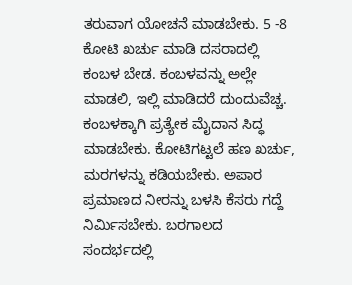ತರುವಾಗ ಯೋಚನೆ ಮಾಡಬೇಕು. 5 -8 ಕೋಟಿ ಖರ್ಚು ಮಾಡಿ ದಸರಾದಲ್ಲಿ ಕಂಬಳ ಬೇಡ. ಕಂಬಳವನ್ನು ಅಲ್ಲೇ ಮಾಡಲಿ, ಇಲ್ಲಿ ಮಾಡಿದರೆ ದುಂದುವೆಚ್ಚ. ಕಂಬಳಕ್ಕಾಗಿ ಪ್ರತ್ಯೇಕ ಮೈದಾನ ಸಿದ್ಧ ಮಾಡಬೇಕು. ಕೋಟಿಗಟ್ಟಲೆ ಹಣ ಖರ್ಚು, ಮರಗಳನ್ನು ಕಡಿಯಬೇಕು. ಅಪಾರ ಪ್ರಮಾಣದ ನೀರನ್ನು ಬಳಸಿ ಕೆಸರು ಗದ್ದೆ ನಿರ್ಮಿಸಬೇಕು. ಬರಗಾಲದ ಸಂದರ್ಭದಲ್ಲಿ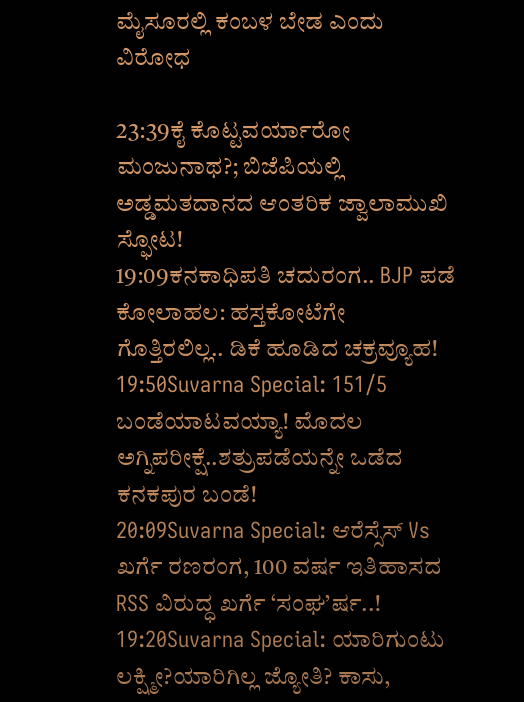ಮೈಸೂರಲ್ಲಿ ಕಂಬಳ ಬೇಡ ಎಂದು ವಿರೋಧ

23:39ಕೈ ಕೊಟ್ಟವರ್ಯಾರೋ ಮಂಜುನಾಥ?; ಬಿಜೆಪಿಯಲ್ಲಿ ಅಡ್ಡಮತದಾನದ ಆಂತರಿಕ ಜ್ವಾಲಾಮುಖಿ ಸ್ಫೋಟ!
19:09ಕನಕಾಧಿಪತಿ ಚದುರಂಗ.. BJP ಪಡೆ ಕೋಲಾಹಲ: ಹಸ್ತಕೋಟೆಗೇ ಗೊತ್ತಿರಲಿಲ್ಲ.. ಡಿಕೆ ಹೂಡಿದ ಚಕ್ರವ್ಯೂಹ!
19:50Suvarna Special: 151/5 ಬಂಡೆಯಾಟವಯ್ಯಾ! ಮೊದಲ ಅಗ್ನಿಪರೀಕ್ಷೆ..ಶತ್ರುಪಡೆಯನ್ನೇ ಒಡೆದ ಕನಕಪುರ ಬಂಡೆ!
20:09Suvarna Special: ಆರೆಸ್ಸೆಸ್ Vs ಖರ್ಗೆ ರಣರಂಗ, 100 ವರ್ಷ ಇತಿಹಾಸದ RSS ವಿರುದ್ಧ ಖರ್ಗೆ ‘ಸಂಘ’ರ್ಷ..!
19:20Suvarna Special: ಯಾರಿಗುಂಟು ಲಕ್ಷ್ಮೀ?ಯಾರಿಗಿಲ್ಲ ಜ್ಯೋತಿ? ಕಾಸು,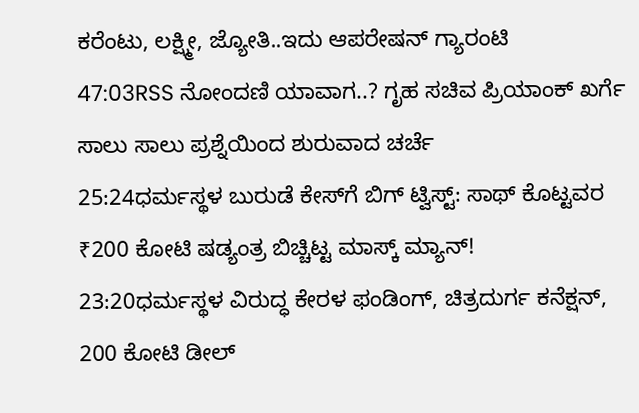ಕರೆಂಟು, ಲಕ್ಷ್ಮೀ, ಜ್ಯೋತಿ..ಇದು ಆಪರೇಷನ್ ಗ್ಯಾರಂಟಿ
47:03RSS ನೋಂದಣಿ ಯಾವಾಗ..? ಗೃಹ ಸಚಿವ ಪ್ರಿಯಾಂಕ್ ಖರ್ಗೆ ಸಾಲು ಸಾಲು ಪ್ರಶ್ನೆಯಿಂದ ಶುರುವಾದ ಚರ್ಚೆ
25:24ಧರ್ಮಸ್ಥಳ ಬುರುಡೆ ಕೇಸ್‌ಗೆ ಬಿಗ್ ಟ್ವಿಸ್ಟ್: ಸಾಥ್ ಕೊಟ್ಟವರ ₹200 ಕೋಟಿ ಷಡ್ಯಂತ್ರ ಬಿಚ್ಚಿಟ್ಟ ಮಾಸ್ಕ್‌ ಮ್ಯಾನ್!
23:20ಧರ್ಮಸ್ಥಳ ವಿರುದ್ಧ ಕೇರಳ ಫಂಡಿಂಗ್, ಚಿತ್ರದುರ್ಗ ಕನೆಕ್ಷನ್, 200 ಕೋಟಿ ಡೀಲ್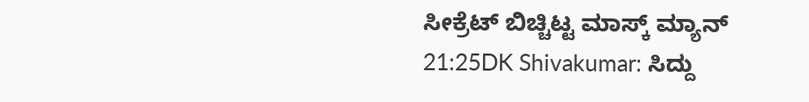ಸೀಕ್ರೆಟ್ ಬಿಚ್ಚಿಟ್ಟ ಮಾಸ್ಕ್ ಮ್ಯಾನ್
21:25DK Shivakumar: ಸಿದ್ದು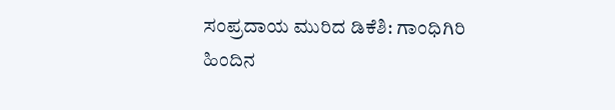ಸಂಪ್ರದಾಯ ಮುರಿದ ಡಿಕೆಶಿ: ಗಾಂಧಿಗಿರಿ ಹಿಂದಿನ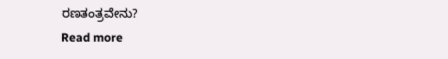ರಣತಂತ್ರವೇನು?
Read more